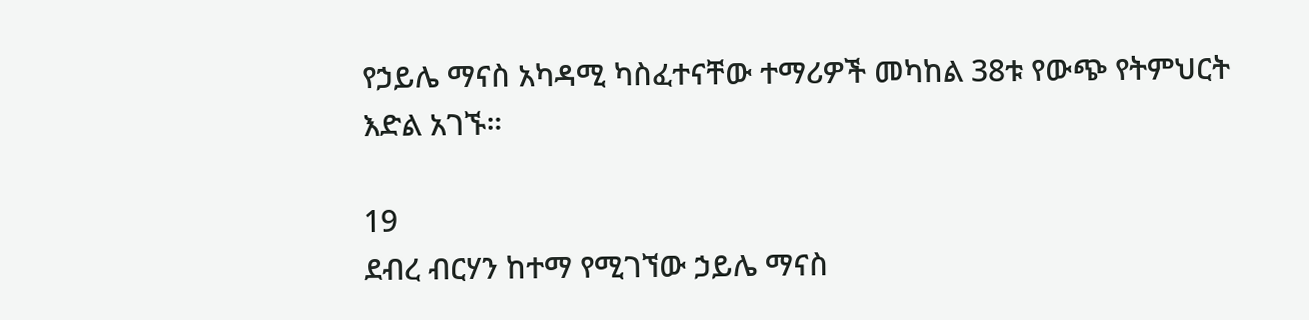የኃይሌ ማናስ አካዳሚ ካስፈተናቸው ተማሪዎች መካከል 38ቱ የውጭ የትምህርት እድል አገኙ።

19
ደብረ ብርሃን ከተማ የሚገኘው ኃይሌ ማናስ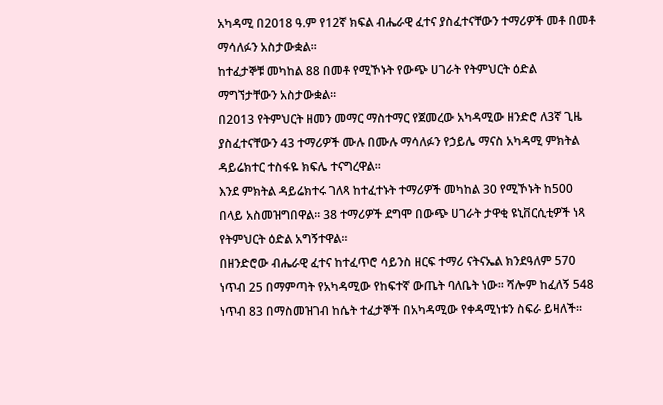አካዳሚ በ2018 ዓ.ም የ12ኛ ክፍል ብሔራዊ ፈተና ያስፈተናቸውን ተማሪዎች መቶ በመቶ ማሳለፉን አስታውቋል።
ከተፈታኞቹ መካከል 88 በመቶ የሚኾኑት የውጭ ሀገራት የትምህርት ዕድል ማግኘታቸውን አስታውቋል።
በ2013 የትምህርት ዘመን መማር ማስተማር የጀመረው አካዳሚው ዘንድሮ ለ3ኛ ጊዜ ያስፈተናቸውን 43 ተማሪዎች ሙሉ በሙሉ ማሳለፉን የኃይሌ ማናስ አካዳሚ ምክትል ዳይሬክተር ተስፋዬ ክፍሌ ተናግረዋል።
እንደ ምክትል ዳይሬክተሩ ገለጻ ከተፈተኑት ተማሪዎች መካከል 30 የሚኾኑት ከ500 በላይ አስመዝግበዋል። 38 ተማሪዎች ደግሞ በውጭ ሀገራት ታዋቂ ዩኒቨርሲቲዎች ነጻ የትምህርት ዕድል አግኝተዋል።
በዘንድሮው ብሔራዊ ፈተና ከተፈጥሮ ሳይንስ ዘርፍ ተማሪ ናትናኤል ክንደዓለም 570 ነጥብ 25 በማምጣት የአካዳሚው የከፍተኛ ውጤት ባለቤት ነው። ሻሎም ከፈለኝ 548 ነጥብ 83 በማስመዝገብ ከሴት ተፈታኞች በአካዳሚው የቀዳሚነቱን ስፍራ ይዛለች።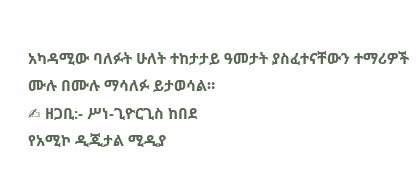አካዳሚው ባለፉት ሁለት ተከታታይ ዓመታት ያስፈተናቸውን ተማሪዎች ሙሉ በሙሉ ማሳለፉ ይታወሳል።
✍ ዘጋቢ:- ሥነ-ጊዮርጊስ ከበደ
የአሚኮ ዲጂታል ሚዲያ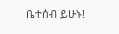ቤተሰብ ይሁኑ!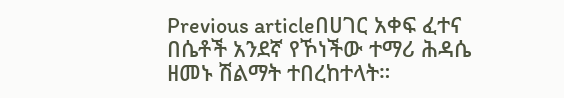Previous articleበሀገር አቀፍ ፈተና በሴቶች አንደኛ የኾነችው ተማሪ ሕዳሴ ዘመኑ ሽልማት ተበረከተላት።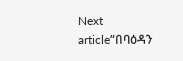Next article“በባዕዳን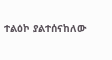ተልዕኮ ያልተሰናከለው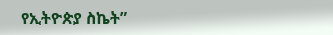የኢትዮጵያ ስኬት”